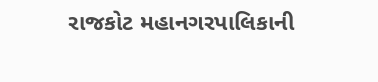રાજકોટ મહાનગરપાલિકાની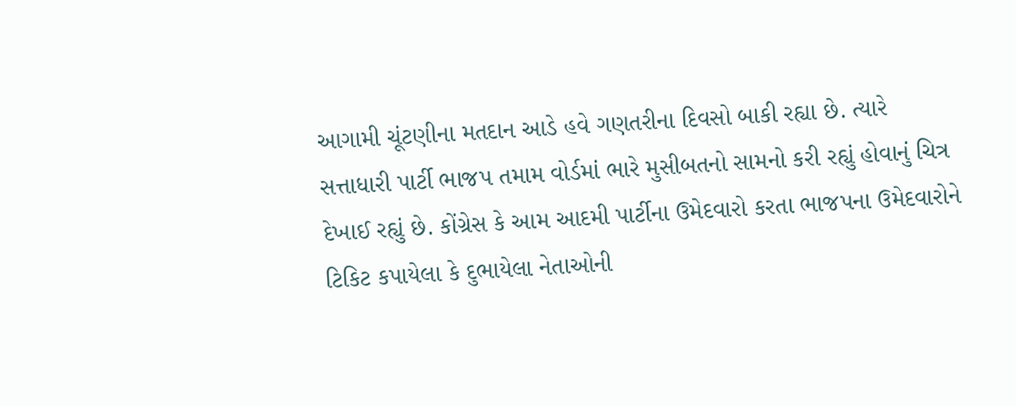આગામી ચૂંટણીના મતદાન આડે હવે ગણતરીના દિવસો બાકી રહ્યા છે. ત્યારે સત્તાધારી પાર્ટી ભાજપ તમામ વોર્ડમાં ભારે મુસીબતનો સામનો કરી રહ્યું હોવાનું ચિત્ર દેખાઈ રહ્યું છે. કોંગ્રેસ કે આમ આદમી પાર્ટીના ઉમેદવારો કરતા ભાજપના ઉમેદવારોને ટિકિટ કપાયેલા કે દુભાયેલા નેતાઓની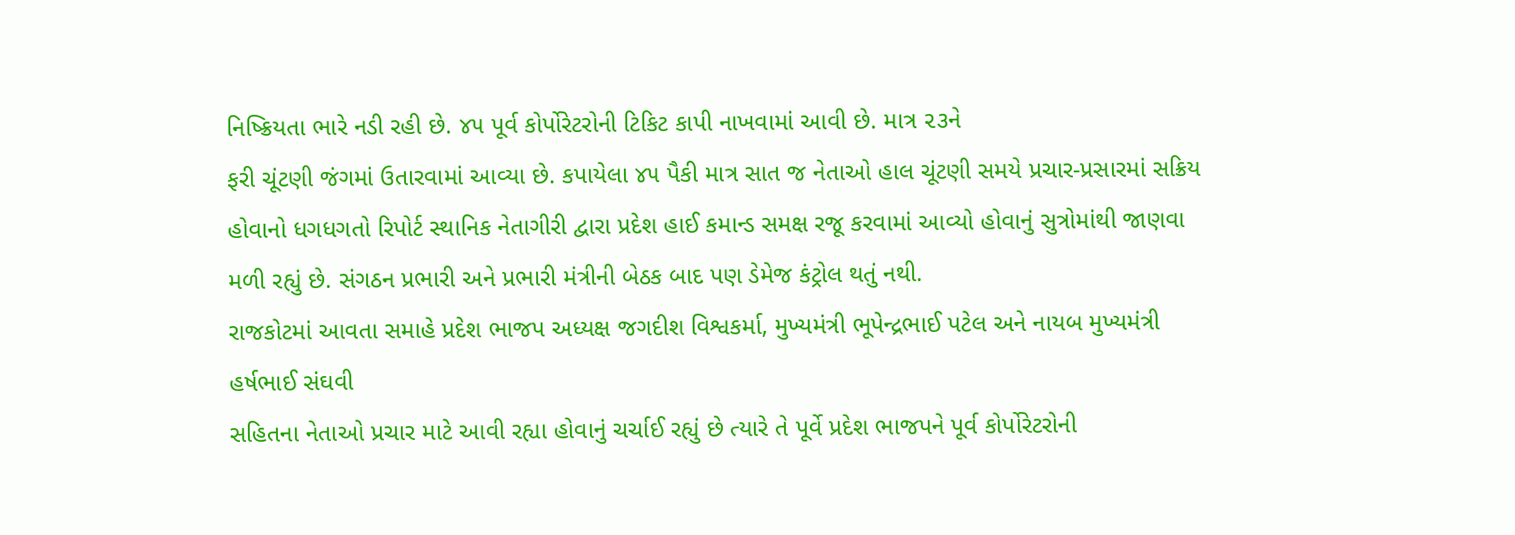નિષ્ક્રિયતા ભારે નડી રહી છે. ૪૫ પૂર્વ કોર્પોરેટરોની ટિકિટ કાપી નાખવામાં આવી છે. માત્ર ૨૩ને
ફરી ચૂંટણી જંગમાં ઉતારવામાં આવ્યા છે. કપાયેલા ૪૫ પૈકી માત્ર સાત જ નેતાઓ હાલ ચૂંટણી સમયે પ્રચાર-પ્રસારમાં સક્રિય હોવાનો ધગધગતો રિપોર્ટ સ્થાનિક નેતાગીરી દ્વારા પ્રદેશ હાઈ કમાન્ડ સમક્ષ રજૂ કરવામાં આવ્યો હોવાનું સુત્રોમાંથી જાણવા મળી રહ્યું છે. સંગઠન પ્રભારી અને પ્રભારી મંત્રીની બેઠક બાદ પણ ડેમેજ કંટ્રોલ થતું નથી.
રાજકોટમાં આવતા સમાહે પ્રદેશ ભાજપ અધ્યક્ષ જગદીશ વિશ્વકર્મા, મુખ્યમંત્રી ભૂપેન્દ્રભાઈ પટેલ અને નાયબ મુખ્યમંત્રી હર્ષભાઈ સંઘવી
સહિતના નેતાઓ પ્રચાર માટે આવી રહ્યા હોવાનું ચર્ચાઈ રહ્યું છે ત્યારે તે પૂર્વે પ્રદેશ ભાજપને પૂર્વ કોર્પોરેટરોની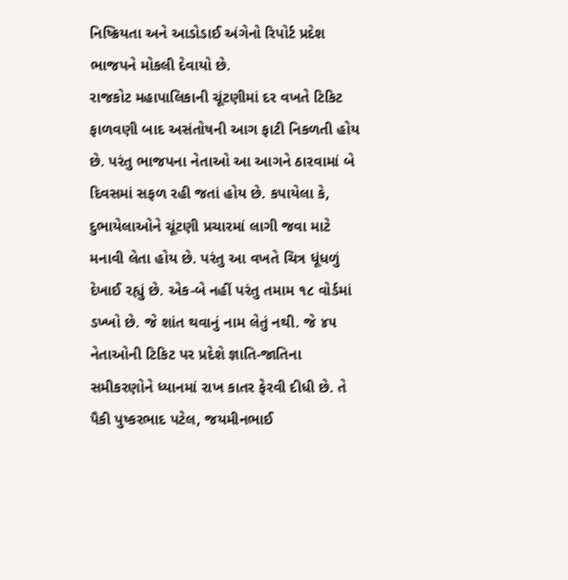નિષ્ક્રિયતા અને આડોડાઈ અંગેનો રિપોર્ટ પ્રદેશ ભાજપને મોકલી દેવાયો છે.
રાજકોટ મહાપાલિકાની ચૂંટણીમાં દર વખતે ટિકિટ ફાળવણી બાદ અસંતોષની આગ ફાટી નિકળતી હોય
છે. પરંતુ ભાજપના નેતાઓ આ આગને ઠારવામાં બે દિવસમાં સફળ રહી જતાં હોય છે. કપાયેલા કે, દુભાયેલાઓને ચૂંટણી પ્રચારમાં લાગી જવા માટે મનાવી લેતા હોય છે. પરંતુ આ વખતે ચિત્ર ધૂંધળું દેખાઈ રહ્યું છે. એક-બે નહીં પરંતુ તમામ ૧૮ વોર્ડમાં ડખ્ખો છે. જે શાંત થવાનું નામ લેતું નથી. જે ૪૫
નેતાઓની ટિકિટ પર પ્રદેશે જ્ઞાતિ-જાતિના સમીકરણોને ધ્યાનમાં રાખ કાતર ફેરવી દીધી છે. તે પૈકી પુષ્કરભાદ પટેલ, જયમીનભાઈ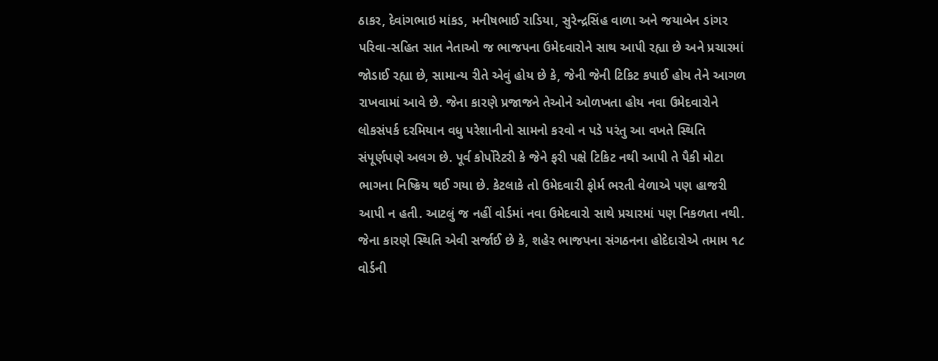ઠાકર, દેવાંગભાઇ માંકડ, મનીષભાઈ રાડિયા, સુરેન્દ્રસિંહ વાળા અને જયાબેન ડાંગર પરિવા-સહિત સાત નેતાઓ જ ભાજપના ઉમેદવારોને સાથ આપી રહ્યા છે અને પ્રચારમાં જોડાઈ રહ્યા છે, સામાન્ય રીતે એવું હોય છે કે, જેની જેની ટિકિટ કપાઈ હોય તેને આગળ રાખવામાં આવે છે. જેના કારણે પ્રજાજને તેઓને ઓળખતા હોય નવા ઉમેદવારોને લોકસંપર્ક દરમિયાન વધુ પરેશાનીનો સામનો કરવો ન પડે પરંતુ આ વખતે સ્થિતિ સંપૂર્ણપણે અલગ છે. પૂર્વ કોર્પોરેટરી કે જેને ફરી પક્ષે ટિકિટ નથી આપી તે પૈકી મોટા ભાગના નિષ્ક્રિય થઈ ગયા છે. કેટલાકે તો ઉમેદવારી ફોર્મ ભરતી વેળાએ પણ હાજરી આપી ન હતી. આટલું જ નહીં વોર્ડમાં નવા ઉમેદવારો સાથે પ્રચારમાં પણ નિકળતા નથી. જેના કારણે સ્થિતિ એવી સર્જાઈ છે કે, શહેર ભાજપના સંગઠનના હોદેદારોએ તમામ ૧૮ વોર્ડની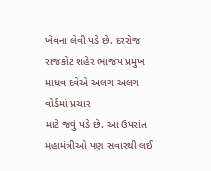ખેવના લેવી પડે છે. દરરોજ રાજકોટ શહેર ભાજપ પ્રમુખ માધવ દવેએ અલગ અલગ વોર્ડમાં પ્રચાર
માટે જવું પડે છે. આ ઉપરાંત મહામંત્રીઓ પણ સવારથી લઈ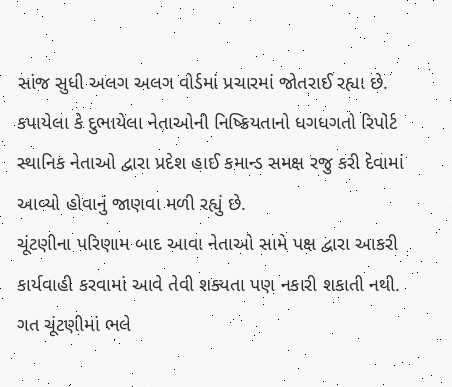સાંજ સુધી અલગ અલગ વોર્ડમાં પ્રચારમાં જોતરાઈ રહ્યા છે. કપાયેલા કે દુભાયેલા નેતાઓની નિષ્ક્રિયતાનો ધગધગતો રિપોર્ટ સ્થાનિક નેતાઓ દ્વારા પ્રદેશ હાઈ કમાન્ડ સમક્ષ રજુ કરી દેવામાં આવ્યો હોવાનું જાણવા મળી રહ્યું છે.
ચૂંટણીના પરિણામ બાદ આવા નેતાઓ સામે પક્ષ દ્વારા આકરી કાર્યવાહી કરવામાં આવે તેવી શક્યતા પણ નકારી શકાતી નથી. ગત ચૂંટણીમાં ભલે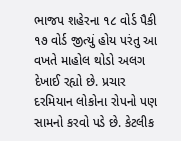ભાજપ શહેરના ૧૮ વોર્ડ પૈકી ૧૭ વોર્ડ જીત્યું હોય પરંતુ આ વખતે માહોલ થોડો અલગ દેખાઈ રહ્યો છે. પ્રચાર દરમિયાન લોકોના રોપનો પણ સામનો કરવો પડે છે. કેટલીક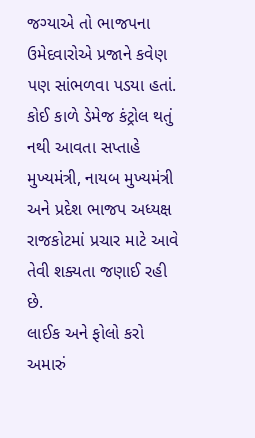જગ્યાએ તો ભાજપના ઉમેદવારોએ પ્રજાને કવેણ પણ સાંભળવા પડયા હતાં. કોઈ કાળે ડેમેજ કંટ્રોલ થતું નથી આવતા સપ્તાહે મુખ્યમંત્રી, નાયબ મુખ્યમંત્રી અને પ્રદેશ ભાજપ અધ્યક્ષ રાજકોટમાં પ્રચાર માટે આવે તેવી શક્યતા જણાઈ રહી છે.
લાઈક અને ફોલો કરો અમારું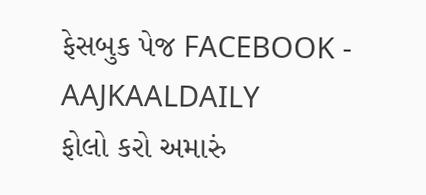ફેસબુક પેજ FACEBOOK - AAJKAALDAILY
ફોલો કરો અમારું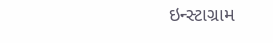ઇન્સ્ટાગ્રામ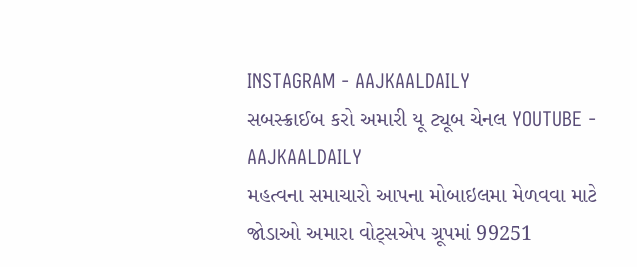INSTAGRAM - AAJKAALDAILY
સબસ્ક્રાઈબ કરો અમારી યૂ ટ્યૂબ ચેનલ YOUTUBE - AAJKAALDAILY
મહત્વના સમાચારો આપના મોબાઇલમા મેળવવા માટે જોડાઓ અમારા વોટ્સએપ ગ્રૂપમાં 99251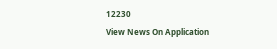12230
View News On Application